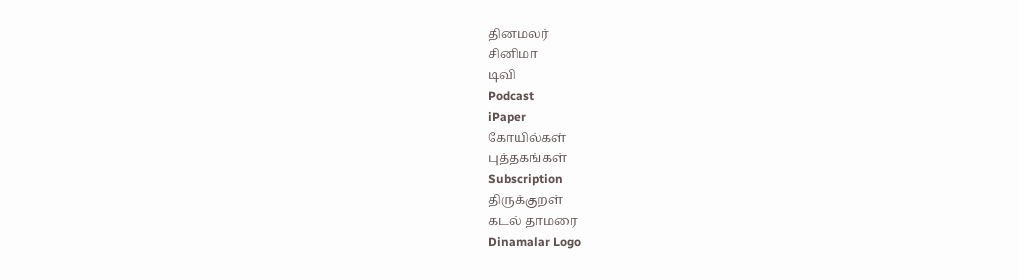தினமலர்
சினிமா
டிவி
Podcast
iPaper
கோயில்கள்
புத்தகங்கள்
Subscription
திருக்குறள்
கடல் தாமரை
Dinamalar Logo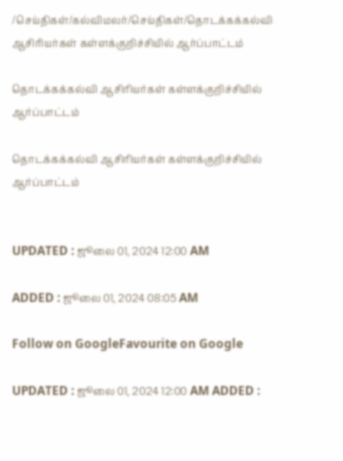/செய்திகள்/கல்விமலர்/செய்திகள்/தொடக்கக்கல்வி ஆசிரியர்கள் கள்ளக்குறிச்சியில் ஆர்ப்பாட்டம்

தொடக்கக்கல்வி ஆசிரியர்கள் கள்ளக்குறிச்சியில் ஆர்ப்பாட்டம்

தொடக்கக்கல்வி ஆசிரியர்கள் கள்ளக்குறிச்சியில் ஆர்ப்பாட்டம்


UPDATED : ஜூலை 01, 2024 12:00 AM

ADDED : ஜூலை 01, 2024 08:05 AM

Follow on GoogleFavourite on Google

UPDATED : ஜூலை 01, 2024 12:00 AM ADDED :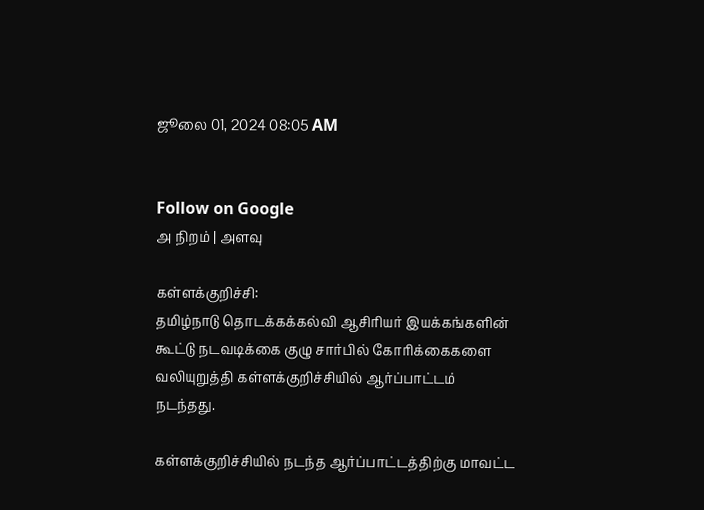ஜூலை 01, 2024 08:05 AM


Follow on Google
அ நிறம் | அளவு

கள்ளக்குறிச்சி:
தமிழ்நாடு தொடக்கக்கல்வி ஆசிரியர் இயக்கங்களின் கூட்டு நடவடிக்கை குழு சார்பில் கோரிக்கைகளை வலியுறுத்தி கள்ளக்குறிச்சியில் ஆர்ப்பாட்டம் நடந்தது.

கள்ளக்குறிச்சியில் நடந்த ஆர்ப்பாட்டத்திற்கு மாவட்ட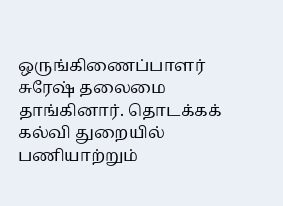ஒருங்கிணைப்பாளர் சுரேஷ் தலைமை தாங்கினார். தொடக்கக் கல்வி துறையில் பணியாற்றும்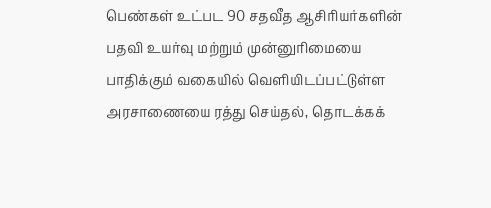பெண்கள் உட்பட 90 சதவீத ஆசிரியர்களின் பதவி உயர்வு மற்றும் முன்னுரிமையை பாதிக்கும் வகையில் வெளியிடப்பட்டுள்ள அரசாணையை ரத்து செய்தல், தொடக்கக்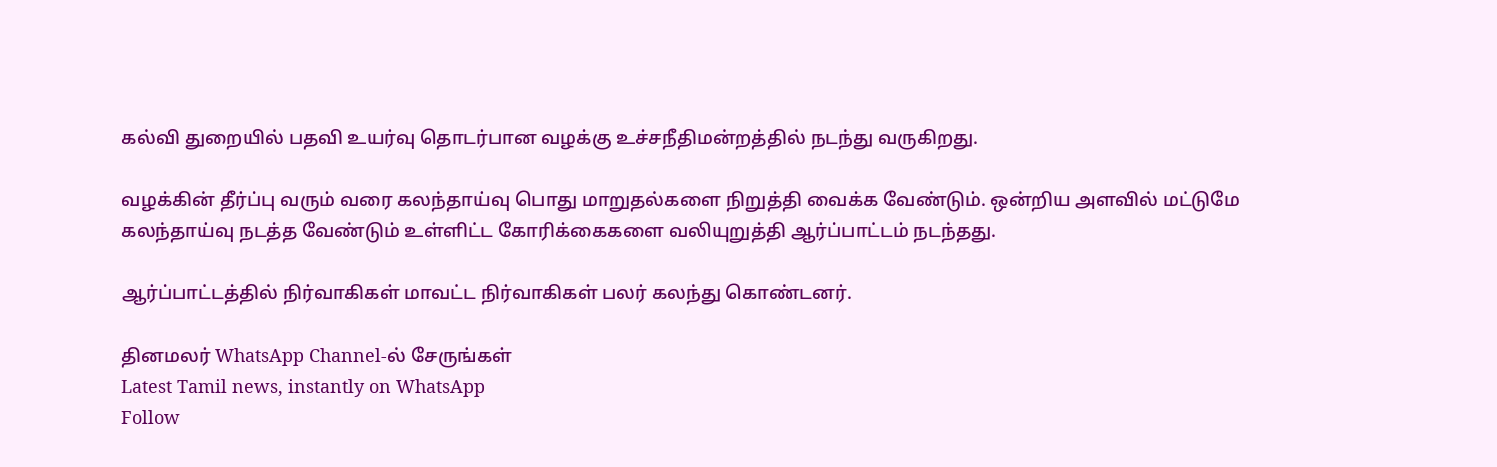கல்வி துறையில் பதவி உயர்வு தொடர்பான வழக்கு உச்சநீதிமன்றத்தில் நடந்து வருகிறது.

வழக்கின் தீர்ப்பு வரும் வரை கலந்தாய்வு பொது மாறுதல்களை நிறுத்தி வைக்க வேண்டும். ஒன்றிய அளவில் மட்டுமே கலந்தாய்வு நடத்த வேண்டும் உள்ளிட்ட கோரிக்கைகளை வலியுறுத்தி ஆர்ப்பாட்டம் நடந்தது.

ஆர்ப்பாட்டத்தில் நிர்வாகிகள் மாவட்ட நிர்வாகிகள் பலர் கலந்து கொண்டனர்.

தினமலர் WhatsApp Channel-ல் சேருங்கள்
Latest Tamil news, instantly on WhatsApp
Follow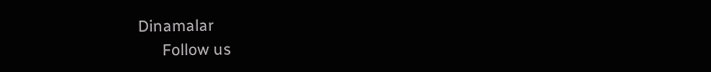Dinamalar
      Follow us